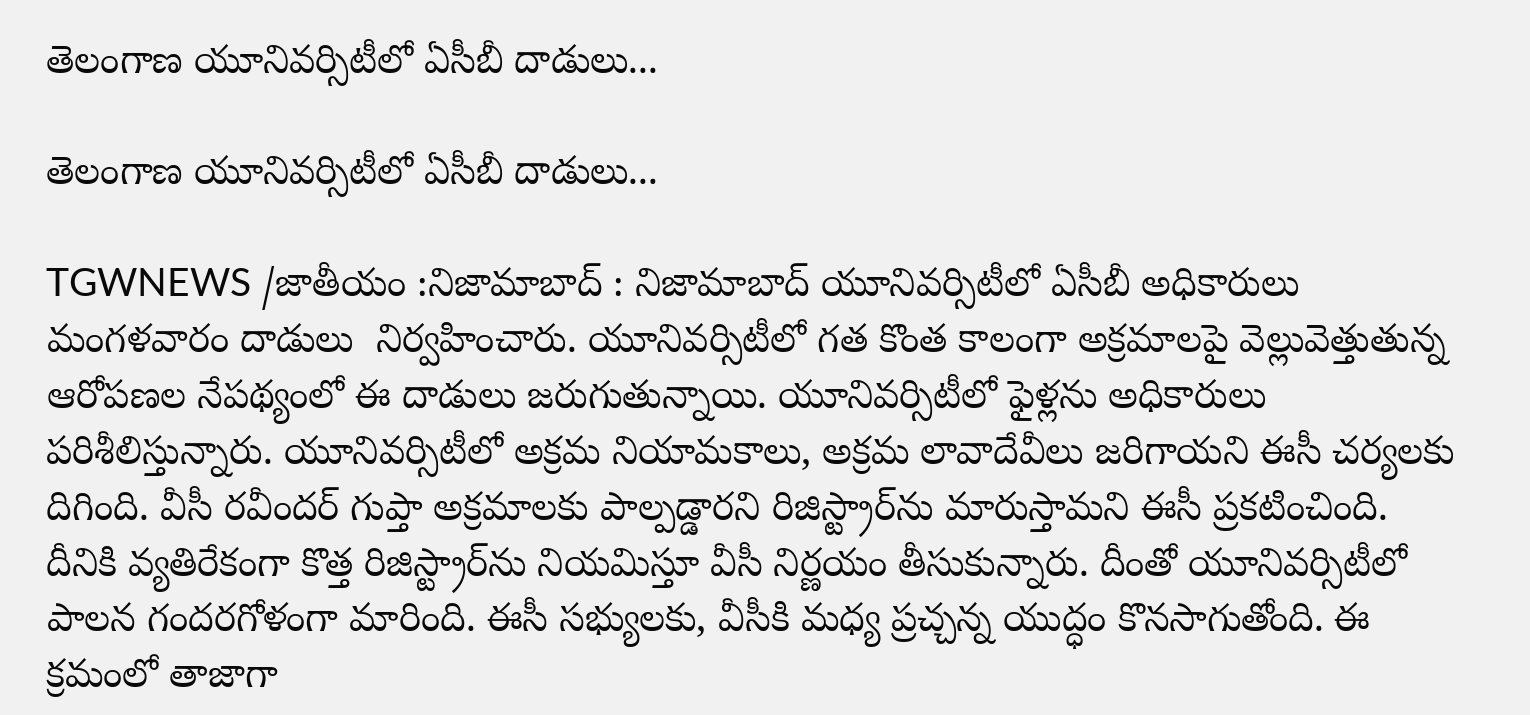తెలంగాణ యూనివర్సిటీలో ఏసీబీ దాడులు...

తెలంగాణ యూనివర్సిటీలో ఏసీబీ దాడులు...

TGWNEWS /జాతీయం :నిజామాబాద్ : నిజామాబాద్ యూనివర్సిటీలో ఏసీబీ అధికారులు మంగళవారం దాడులు  నిర్వహించారు. యూనివర్సిటీలో గత కొంత కాలంగా అక్రమాలపై వెల్లువెత్తుతున్న ఆరోపణల నేపథ్యంలో ఈ దాడులు జరుగుతున్నాయి. యూనివర్సిటీలో ఫైళ్లను అధికారులు పరిశీలిస్తున్నారు. యూనివర్సిటీలో అక్రమ నియామకాలు, అక్రమ లావాదేవీలు జరిగాయని ఈసీ చర్యలకు దిగింది. వీసీ రవీందర్ గుప్తా అక్రమాలకు పాల్పడ్డారని రిజిస్ట్రార్‌ను మారుస్తామని ఈసీ ప్రకటించింది. దీనికి వ్యతిరేకంగా కొత్త రిజిస్ట్రార్‌ను నియమిస్తూ వీసీ నిర్ణయం తీసుకున్నారు. దీంతో యూనివర్సిటీలో పాలన గందరగోళంగా మారింది. ఈసీ సభ్యులకు, వీసీకి మధ్య ప్రచ్చన్న యుద్ధం కొనసాగుతోంది. ఈ క్రమంలో తాజాగా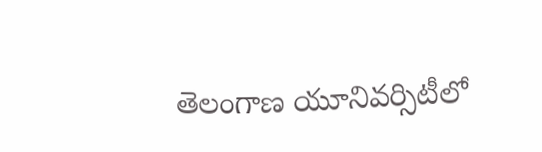తెలంగాణ యూనివర్సిటీలో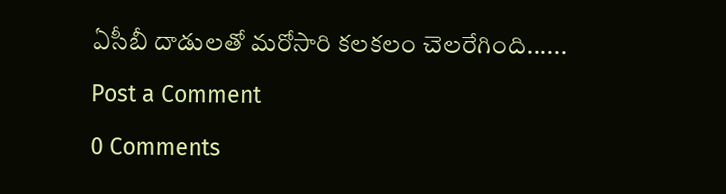ఏసీబీ దాడులతో మరోసారి కలకలం చెలరేగింది......

Post a Comment

0 Comments